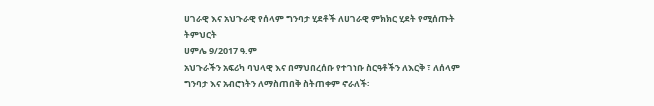ሀገራዊ እና አህጉራዊ የሰላም ግንባታ ሂደቶች ለሀገራዊ ምክክር ሂደት የሚሰጡት ትምህርት
ሀምሌ 9/2017 ዓ.ም
አህጉራችን አፍሪካ ባህላዊ እና በማህበረሰቡ የተገነቡ ስርዓቶችን ለእርቅ ፣ ለሰላም ግንባታ እና አብሮነትን ለማስጠበቅ ስትጠቀም ኖራለች፡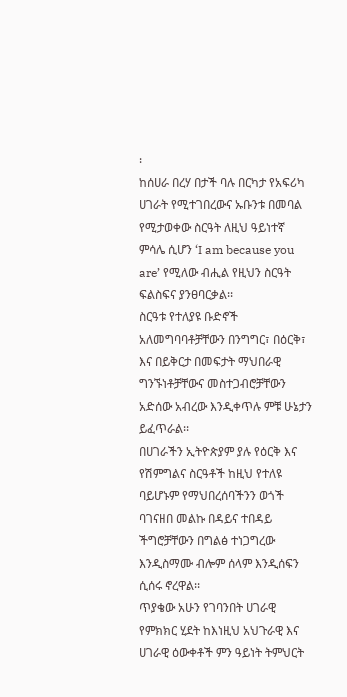፡
ከሰሀራ በረሃ በታች ባሉ በርካታ የአፍሪካ ሀገራት የሚተገበረውና ኡቡንቱ በመባል የሚታወቀው ስርዓት ለዚህ ዓይነተኛ ምሳሌ ሲሆን ‘I am because you are’ የሚለው ብሒል የዚህን ስርዓት ፍልስፍና ያንፀባርቃል፡፡
ስርዓቱ የተለያዩ ቡድኖች አለመግባባቶቻቸውን በንግግር፣ በዕርቅ፣ እና በይቅርታ በመፍታት ማህበራዊ ግንኙነቶቻቸውና መስተጋብሮቻቸውን አድሰው አብረው እንዲቀጥሉ ምቹ ሁኔታን ይፈጥራል፡፡
በሀገራችን ኢትዮጵያም ያሉ የዕርቅ እና የሽምግልና ስርዓቶች ከዚህ የተለዩ ባይሆኑም የማህበረሰባችንን ወጎች ባገናዘበ መልኩ በዳይና ተበዳይ ችግሮቻቸውን በግልፅ ተነጋግረው እንዲስማሙ ብሎም ሰላም እንዲሰፍን ሲሰሩ ኖረዋል፡፡
ጥያቄው አሁን የገባንበት ሀገራዊ የምክክር ሂደት ከእነዚህ አህጉራዊ እና ሀገራዊ ዕውቀቶች ምን ዓይነት ትምህርት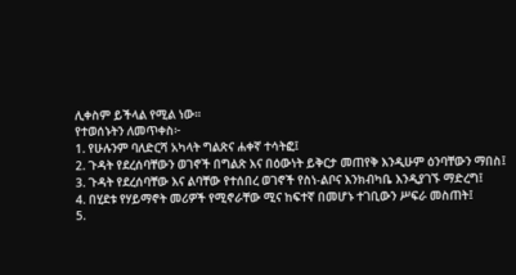ሊቀስም ይችላል የሚል ነው፡፡
የተወሰኑትን ለመጥቀስ፦
1. የሁሉንም ባለድርሻ አካላት ግልጽና ሐቀኛ ተሳትፎ፤
2. ጉዳት የደረሰባቸውን ወገኖች በግልጽ እና በዕውነት ይቅርታ መጠየቅ እንዲሁም ዕንባቸውን ማበስ፤
3. ጉዳት የደረሰባቸው እና ልባቸው የተሰበረ ወገኖች የስነ-ልቦና እንክብካቤ እንዲያገኙ ማድረግ፤
4. በሂደቱ የሃይማኖት መሪዎች የሚኖራቸው ሚና ከፍተኛ በመሆኑ ተገቢውን ሥፍራ መስጠት፤
5.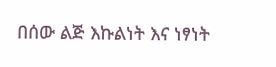በሰው ልጅ እኩልነት እና ነፃነት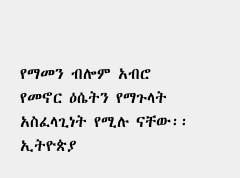የማመን ብሎም አብሮ የመኖር ዕሴትን የማጉላት አስፈላጊነት የሚሉ ናቸው፡፡
ኢትዮጵያ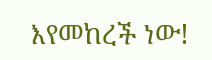እየመከረች ነው!